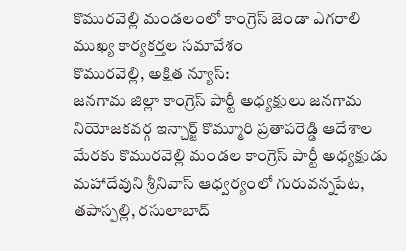కొమురవెల్లి మండలంలో కాంగ్రెస్ జెండా ఎగరాలి
ముఖ్య కార్యకర్తల సమావేశం
కొమురవెల్లి, అక్షిత న్యూస్:
జనగామ జిల్లా కాంగ్రెస్ పార్టీ అధ్యక్షులు జనగామ నియోజకవర్గ ఇన్చార్జ్ కొమ్మూరి ప్రతాపరెడ్డి ఆదేశాల మేరకు కొమురవెల్లి మండల కాంగ్రెస్ పార్టీ అధ్యక్షుడు మహాదేవుని శ్రీనివాస్ ఆధ్వర్యంలో గురువన్నపేట, తపాస్పల్లి, రసులాబాద్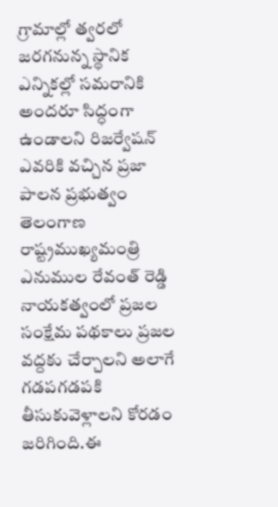గ్రామాల్లో త్వరలో జరగనున్న స్థానిక ఎన్నికల్లో సమరానికి అందరూ సిద్ధంగా ఉండాలని రిజర్వేషన్ ఎవరికి వచ్చిన ప్రజా పాలన ప్రభుత్వం తెలంగాణ రాష్ట్రముఖ్యమంత్రి ఎనుముల రేవంత్ రెడ్డి నాయకత్వంలో ప్రజల సంక్షేమ పథకాలు ప్రజల వద్దకు చేర్చాలని అలాగే గడపగడపకి తీసుకువెళ్లాలని కోరడం జరిగింది.ఈ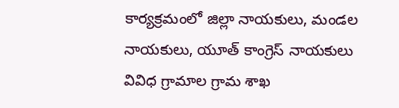కార్యక్రమంలో జిల్లా నాయకులు, మండల నాయకులు, యూత్ కాంగ్రెస్ నాయకులు వివిధ గ్రామాల గ్రామ శాఖ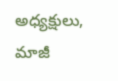అధ్యక్షులు, మాజీ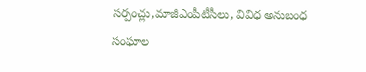సర్పంచ్లు,మాజీఎంపీటీసీలు, వివిధ అనుబంధ సంఘాల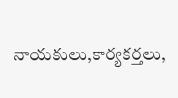నాయకులు,కార్యకర్తలు,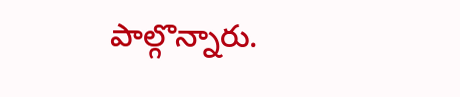పాల్గొన్నారు.